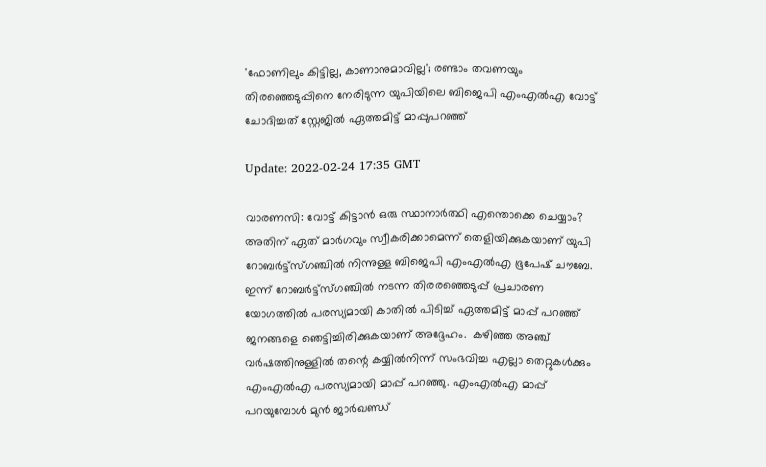'ഫോണിലും കിട്ടില്ല, കാണാനുമാവില്ല'; രണ്ടാം തവണയും തിരഞ്ഞെടുപ്പിനെ നേരിടുന്ന യുപിയിലെ ബിജെപി എംഎല്‍എ വോട്ട് ചോദിച്ചത് സ്റ്റേജില്‍ ഏത്തമിട്ട് മാപ്പുപറഞ്ഞ്

Update: 2022-02-24 17:35 GMT

വാരണസി: വോട്ട് കിട്ടാന്‍ ഒരു സ്ഥാനാര്‍ത്ഥി എന്തൊക്കെ ചെയ്യാം? അതിന് ഏത് മാര്‍ഗവും സ്വീകരിക്കാമെന്ന് തെളിയിക്കുകയാണ് യുപി റോബര്‍ട്ട്‌സ്ഗഞ്ചില്‍ നിന്നുള്ള ബിജെപി എംഎല്‍എ ഭൂപേഷ് ചൗബേ. ഇന്ന് റോബര്‍ട്ട്‌സ്ഗഞ്ചില്‍ നടന്ന തിരരഞ്ഞെടുപ്പ് പ്രചാരണ യോഗത്തില്‍ പരസ്യമായി കാതില്‍ പിടിച്ച് ഏത്തമിട്ട് മാപ്പ് പറഞ്ഞ് ജനങ്ങളെ ഞെട്ടിച്ചിരിക്കുകയാണ് അദ്ദേഹം.  കഴിഞ്ഞ അഞ്ച് വര്‍ഷത്തിനുള്ളില്‍ തന്റെ കയ്യില്‍നിന്ന് സംഭവിച്ച എല്ലാ തെറ്റുകള്‍ക്കും എംഎല്‍എ പരസ്യമായി മാപ്പ് പറഞ്ഞു. എംഎല്‍എ മാപ്പ് പറയുമ്പോള്‍ മുന്‍ ജാര്‍ഖണ്ഡ്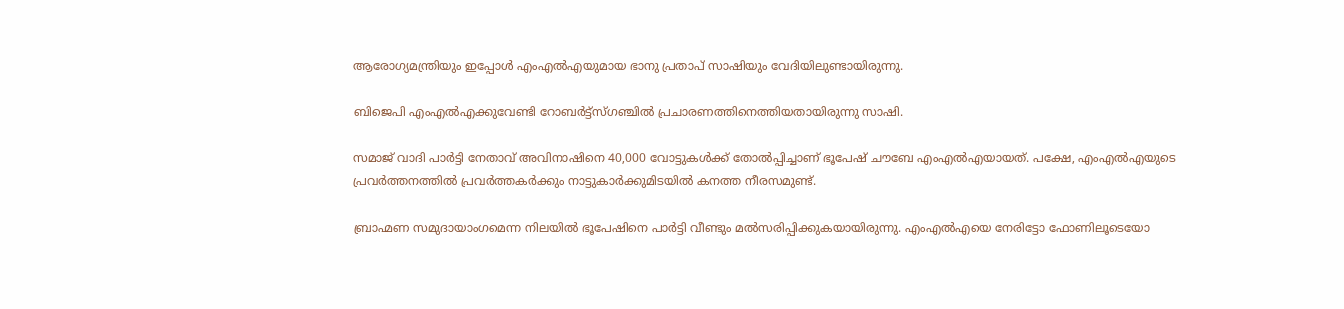ആരോഗ്യമന്ത്രിയും ഇപ്പോള്‍ എംഎല്‍എയുമായ ഭാനു പ്രതാപ് സാഷിയും വേദിയിലുണ്ടായിരുന്നു.

ബിജെപി എംഎല്‍എക്കുവേണ്ടി റോബര്‍ട്ട്‌സ്ഗഞ്ചില്‍ പ്രചാരണത്തിനെത്തിയതായിരുന്നു സാഷി.

സമാജ് വാദി പാര്‍ട്ടി നേതാവ് അവിനാഷിനെ 40,000 വോട്ടുകള്‍ക്ക് തോല്‍പ്പിച്ചാണ് ഭൂപേഷ് ചൗബേ എംഎല്‍എയായത്. പക്ഷേ, എംഎല്‍എയുടെ പ്രവര്‍ത്തനത്തില്‍ പ്രവര്‍ത്തകര്‍ക്കും നാട്ടുകാര്‍ക്കുമിടയില്‍ കനത്ത നീരസമുണ്ട്.

ബ്രാഹ്മണ സമുദായാംഗമെന്ന നിലയില്‍ ഭൂപേഷിനെ പാര്‍ട്ടി വീണ്ടും മല്‍സരിപ്പിക്കുകയായിരുന്നു. എംഎല്‍എയെ നേരിട്ടോ ഫോണിലൂടെയോ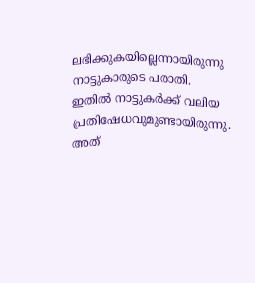ലഭിക്കുകയില്ലെന്നായിരുന്നു നാട്ടുകാരുടെ പരാതി. ഇതില്‍ നാട്ടുകര്‍ക്ക് വലിയ പ്രതിഷേധവുമുണ്ടായിരുന്നു. അത്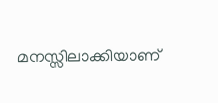മനസ്സിലാക്കിയാണ്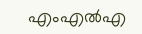എംഎല്‍എ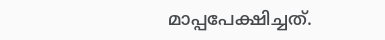മാപ്പപേക്ഷിച്ചത്.